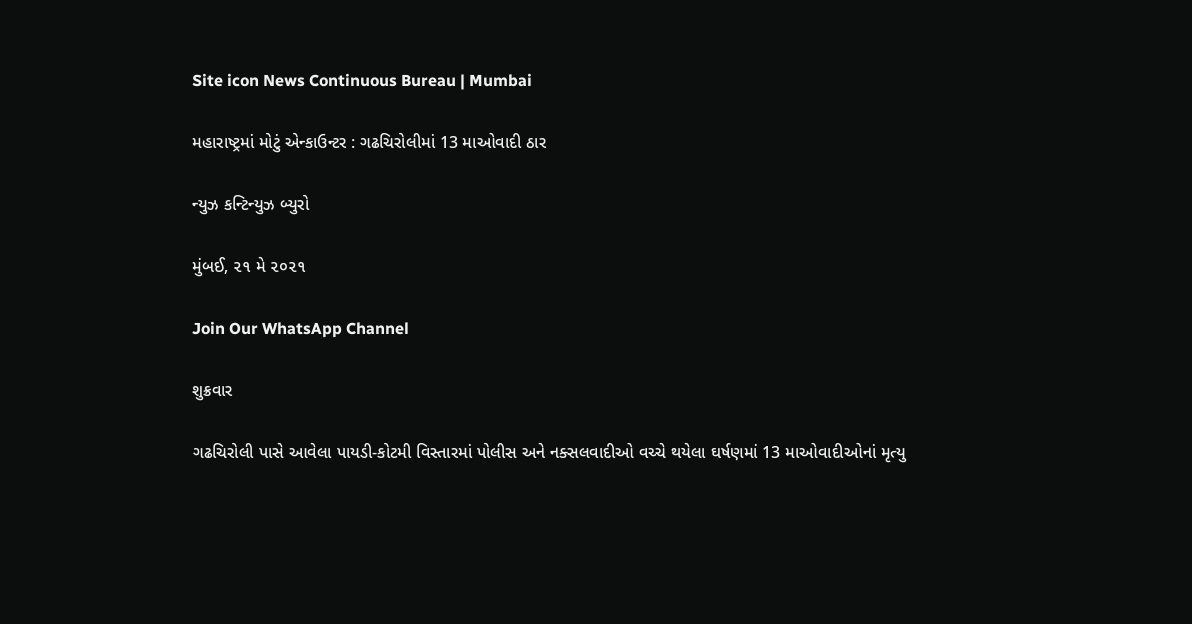Site icon News Continuous Bureau | Mumbai

મહારાષ્ટ્રમાં મોટું એન્કાઉન્ટર : ગઢચિરોલીમાં 13 માઓવાદી ઠાર

ન્યુઝ કન્ટિન્યુઝ બ્યુરો

મુંબઈ, ૨૧ મે ૨૦૨૧

Join Our WhatsApp Channel

શુક્રવાર

ગઢચિરોલી પાસે આવેલા પાયડી-કોટમી વિસ્તારમાં પોલીસ અને નક્સલવાદીઓ વચ્ચે થયેલા ઘર્ષણમાં 13 માઓવાદીઓનાં મૃત્યુ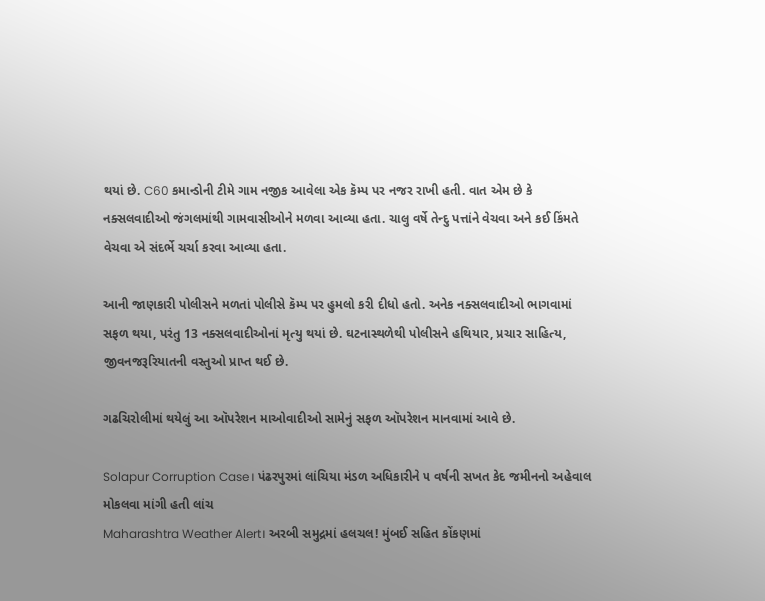થયાં છે. C60 કમાન્ડોની ટીમે ગામ નજીક આવેલા એક કૅમ્પ પર નજર રાખી હતી. વાત એમ છે કે નક્સલવાદીઓ જંગલમાંથી ગામવાસીઓને મળવા આવ્યા હતા. ચાલુ વર્ષે તેન્દુ પત્તાંને વેચવા અને કઈ કિંમતે વેચવા એ સંદર્ભે ચર્ચા કરવા આવ્યા હતા.

આની જાણકારી પોલીસને મળતાં પોલીસે કૅમ્પ પર હુમલો કરી દીધો હતો. અનેક નક્સલવાદીઓ ભાગવામાં સફળ થયા, પરંતુ 13 નક્સલવાદીઓનાં મૃત્યુ થયાં છે. ઘટનાસ્થળેથી પોલીસને હથિયાર, પ્રચાર સાહિત્ય, જીવનજરૂરિયાતની વસ્તુઓ પ્રાપ્ત થઈ છે.

ગઢચિરોલીમાં થયેલું આ ઑપરેશન માઓવાદીઓ સામેનું સફળ ઑપરેશન માનવામાં આવે છે.

Solapur Corruption Case। પંઢરપુરમાં લાંચિયા મંડળ અધિકારીને ૫ વર્ષની સખત કેદ જમીનનો અહેવાલ મોકલવા માંગી હતી લાંચ
Maharashtra Weather Alert। અરબી સમુદ્રમાં હલચલ! મુંબઈ સહિત કોંકણમાં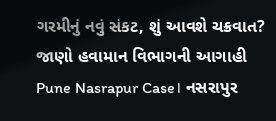ગરમીનું નવું સંકટ, શું આવશે ચક્રવાત? જાણો હવામાન વિભાગની આગાહી
Pune Nasrapur Case। નસરાપુર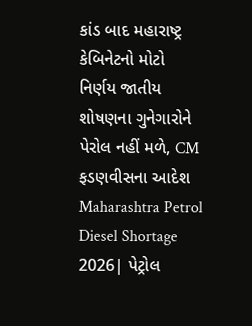કાંડ બાદ મહારાષ્ટ્ર કેબિનેટનો મોટો નિર્ણય જાતીય શોષણના ગુનેગારોને પેરોલ નહીં મળે, CM ફડણવીસના આદેશ
Maharashtra Petrol Diesel Shortage 2026| પેટ્રોલ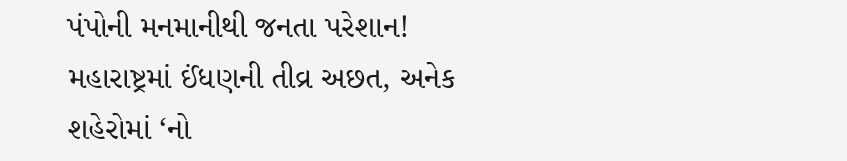પંપોની મનમાનીથી જનતા પરેશાન! મહારાષ્ટ્રમાં ઈંધણની તીવ્ર અછત, અનેક શહેરોમાં ‘નો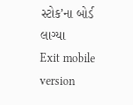સ્ટોક’ના બોર્ડ લાગ્યા
Exit mobile version